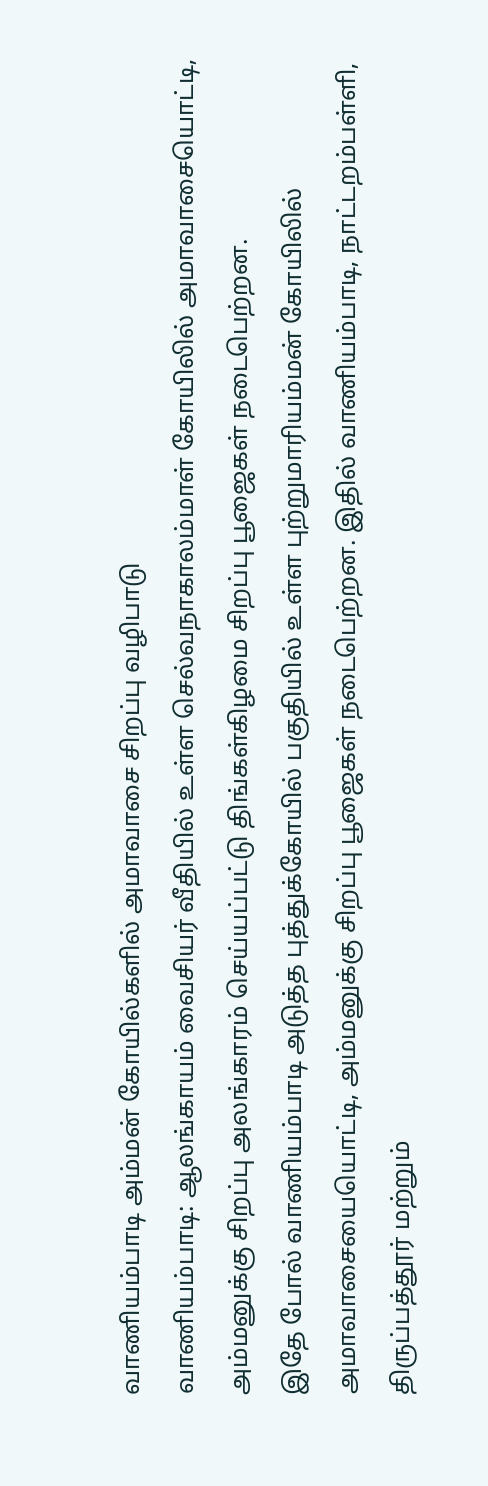வாணியம்பாடி அம்மன் கோயில்களில் அமாவாசை சிறப்பு வழிபாடு
வாணியம்பாடி: ஆலங்காயம் வைசியர் வீதியில் உள்ள செல்வநாகாலம்மாள் கோயிலில் அமாவாசையொட்டி, அம்மனுக்கு சிறப்பு அலங்காரம் செய்யப்பட்டு திங்கள்கிழமை சிறப்பு பூஜைகள் நடைபெற்றன.
இதே போல் வாணியம்பாடி அடுத்த புத்துக்கோயில் பகுதியில் உள்ள புற்றுமாரியம்மன் கோயிலில் அமாவாசையையொட்டி, அம்மனுக்கு சிறப்பு பூஜைகள் நடைபெற்றன. இதில் வாணியம்பாடி, நாட்டறம்பள்ளி, திருப்பத்தூர் மற்றும்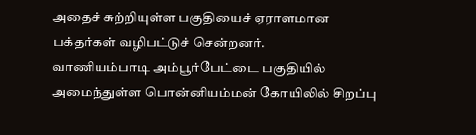அதைச் சுற்றியுள்ள பகுதியைச் ஏராளமான பக்தர்கள் வழிபட்டுச் சென்றனர்.
வாணியம்பாடி அம்பூர்பேட்டை பகுதியில் அமைந்துள்ள பொன்னியம்மன் கோயிலில் சிறப்பு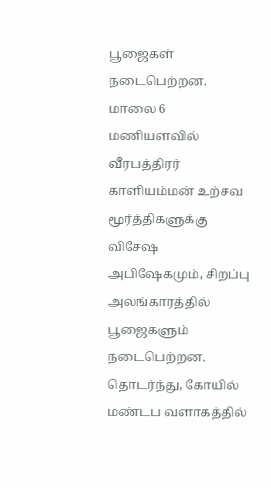பூஜைகள் நடைபெற்றன. மாலை 6 மணியளவில் வீரபத்திரர் காளியம்மன் உற்சவ மூர்த்திகளுக்கு விசேஷ அபிஷேகமும், சிறப்பு அலங்காரத்தில் பூஜைகளும் நடைபெற்றன. தொடர்ந்து, கோயில் மண்டப வளாகத்தில்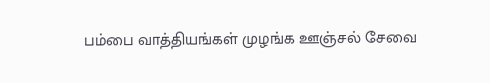பம்பை வாத்தியங்கள் முழங்க ஊஞ்சல் சேவை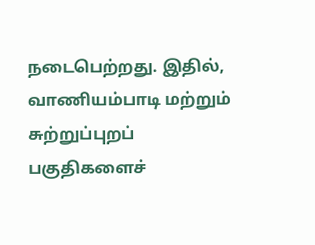நடைபெற்றது. இதில், வாணியம்பாடி மற்றும் சுற்றுப்புறப் பகுதிகளைச்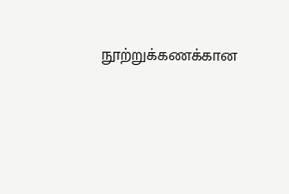நூற்றுக்கணக்கான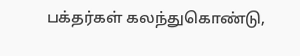பக்தர்கள் கலந்துகொண்டு,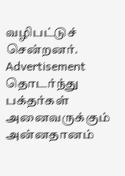வழிபட்டுச் சென்றனர்.
Advertisement
தொடர்ந்து பக்தர்கள் அனைவருக்கும் அன்னதானம்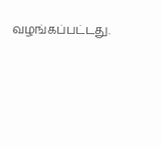வழங்கப்பட்டது.